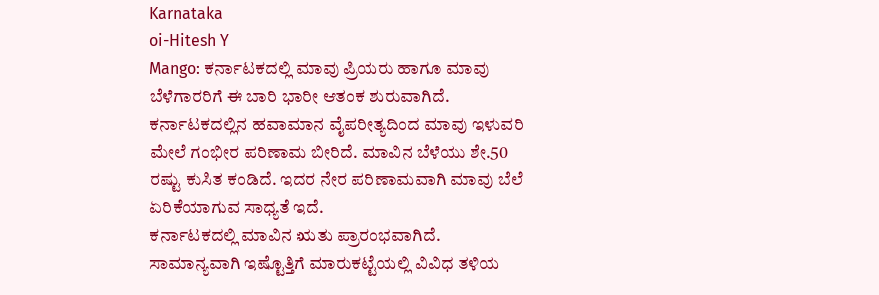Karnataka
oi-Hitesh Y
Mango: ಕರ್ನಾಟಕದಲ್ಲಿ ಮಾವು ಪ್ರಿಯರು ಹಾಗೂ ಮಾವು ಬೆಳೆಗಾರರಿಗೆ ಈ ಬಾರಿ ಭಾರೀ ಆತಂಕ ಶುರುವಾಗಿದೆ. ಕರ್ನಾಟಕದಲ್ಲಿನ ಹವಾಮಾನ ವೈಪರೀತ್ಯದಿಂದ ಮಾವು ಇಳುವರಿ ಮೇಲೆ ಗಂಭೀರ ಪರಿಣಾಮ ಬೀರಿದೆ. ಮಾವಿನ ಬೆಳೆಯು ಶೇ.50 ರಷ್ಟು ಕುಸಿತ ಕಂಡಿದೆ. ಇದರ ನೇರ ಪರಿಣಾಮವಾಗಿ ಮಾವು ಬೆಲೆ ಏರಿಕೆಯಾಗುವ ಸಾಧ್ಯತೆ ಇದೆ.
ಕರ್ನಾಟಕದಲ್ಲಿ ಮಾವಿನ ಋತು ಪ್ರಾರಂಭವಾಗಿದೆ. ಸಾಮಾನ್ಯವಾಗಿ ಇಷ್ಟೊತ್ತಿಗೆ ಮಾರುಕಟ್ಟೆಯಲ್ಲಿ ವಿವಿಧ ತಳಿಯ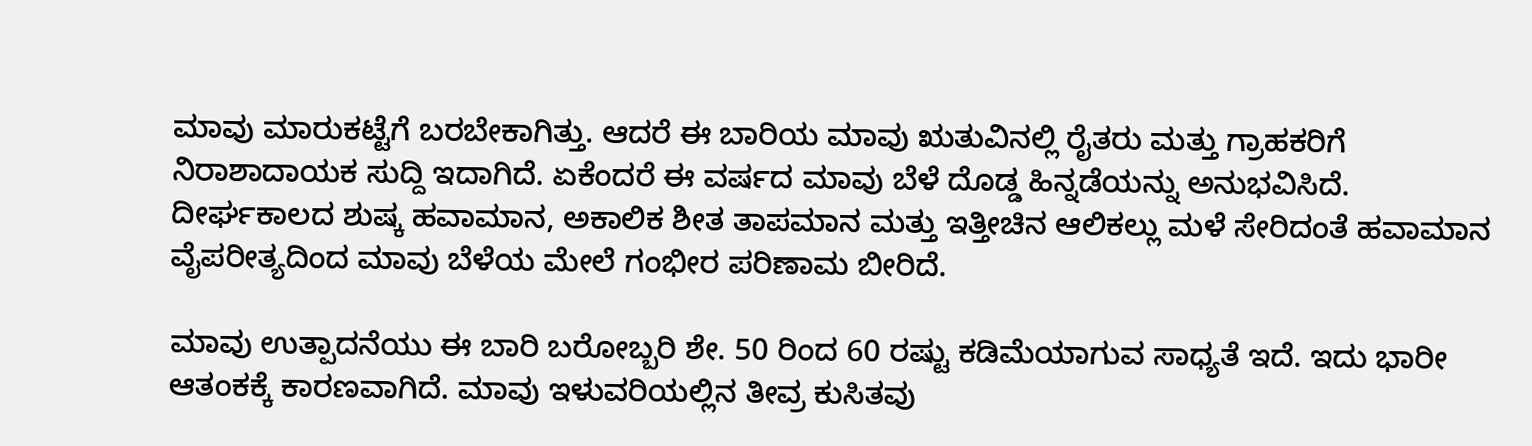ಮಾವು ಮಾರುಕಟ್ಟೆಗೆ ಬರಬೇಕಾಗಿತ್ತು. ಆದರೆ ಈ ಬಾರಿಯ ಮಾವು ಋತುವಿನಲ್ಲಿ ರೈತರು ಮತ್ತು ಗ್ರಾಹಕರಿಗೆ ನಿರಾಶಾದಾಯಕ ಸುದ್ದಿ ಇದಾಗಿದೆ. ಏಕೆಂದರೆ ಈ ವರ್ಷದ ಮಾವು ಬೆಳೆ ದೊಡ್ಡ ಹಿನ್ನಡೆಯನ್ನು ಅನುಭವಿಸಿದೆ. ದೀರ್ಘಕಾಲದ ಶುಷ್ಕ ಹವಾಮಾನ, ಅಕಾಲಿಕ ಶೀತ ತಾಪಮಾನ ಮತ್ತು ಇತ್ತೀಚಿನ ಆಲಿಕಲ್ಲು ಮಳೆ ಸೇರಿದಂತೆ ಹವಾಮಾನ ವೈಪರೀತ್ಯದಿಂದ ಮಾವು ಬೆಳೆಯ ಮೇಲೆ ಗಂಭೀರ ಪರಿಣಾಮ ಬೀರಿದೆ.

ಮಾವು ಉತ್ಪಾದನೆಯು ಈ ಬಾರಿ ಬರೋಬ್ಬರಿ ಶೇ. 50 ರಿಂದ 60 ರಷ್ಟು ಕಡಿಮೆಯಾಗುವ ಸಾಧ್ಯತೆ ಇದೆ. ಇದು ಭಾರೀ ಆತಂಕಕ್ಕೆ ಕಾರಣವಾಗಿದೆ. ಮಾವು ಇಳುವರಿಯಲ್ಲಿನ ತೀವ್ರ ಕುಸಿತವು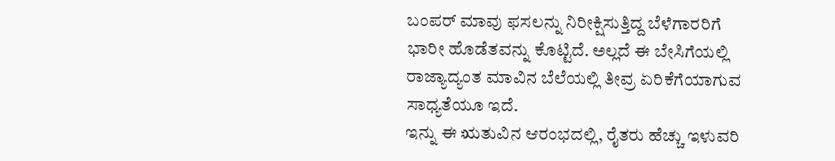ಬಂಪರ್ ಮಾವು ಫಸಲನ್ನು ನಿರೀಕ್ಷಿಸುತ್ತಿದ್ದ ಬೆಳೆಗಾರರಿಗೆ ಭಾರೀ ಹೊಡೆತವನ್ನು ಕೊಟ್ಟಿದೆ. ಅಲ್ಲದೆ ಈ ಬೇಸಿಗೆಯಲ್ಲಿ ರಾಜ್ಯಾದ್ಯಂತ ಮಾವಿನ ಬೆಲೆಯಲ್ಲಿ ತೀವ್ರ ಏರಿಕೆಗೆಯಾಗುವ ಸಾಧ್ಯತೆಯೂ ಇದೆ.
ಇನ್ನು ಈ ಋತುವಿನ ಆರಂಭದಲ್ಲಿ, ರೈತರು ಹೆಚ್ಚು ಇಳುವರಿ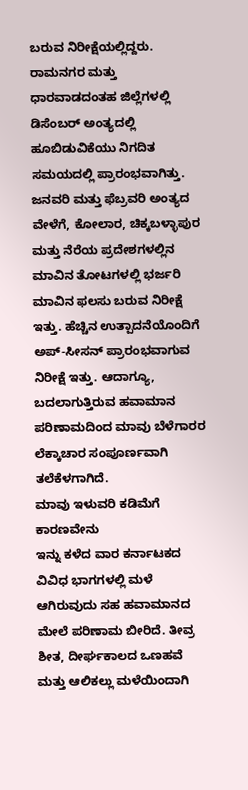ಬರುವ ನಿರೀಕ್ಷೆಯಲ್ಲಿದ್ದರು. ರಾಮನಗರ ಮತ್ತು ಧಾರವಾಡದಂತಹ ಜಿಲ್ಲೆಗಳಲ್ಲಿ ಡಿಸೆಂಬರ್ ಅಂತ್ಯದಲ್ಲಿ ಹೂಬಿಡುವಿಕೆಯು ನಿಗದಿತ ಸಮಯದಲ್ಲಿ ಪ್ರಾರಂಭವಾಗಿತ್ತು. ಜನವರಿ ಮತ್ತು ಫೆಬ್ರವರಿ ಅಂತ್ಯದ ವೇಳೆಗೆ, ಕೋಲಾರ, ಚಿಕ್ಕಬಳ್ಳಾಪುರ ಮತ್ತು ನೆರೆಯ ಪ್ರದೇಶಗಳಲ್ಲಿನ ಮಾವಿನ ತೋಟಗಳಲ್ಲಿ ಭರ್ಜರಿ ಮಾವಿನ ಫಲಸು ಬರುವ ನಿರೀಕ್ಷೆ ಇತ್ತು. ಹೆಚ್ಚಿನ ಉತ್ಪಾದನೆಯೊಂದಿಗೆ ಅಪ್-ಸೀಸನ್ ಪ್ರಾರಂಭವಾಗುವ ನಿರೀಕ್ಷೆ ಇತ್ತು. ಆದಾಗ್ಯೂ, ಬದಲಾಗುತ್ತಿರುವ ಹವಾಮಾನ ಪರಿಣಾಮದಿಂದ ಮಾವು ಬೆಳೆಗಾರರ ಲೆಕ್ಕಾಚಾರ ಸಂಪೂರ್ಣವಾಗಿ ತಲೆಕೆಳಗಾಗಿದೆ.
ಮಾವು ಇಳುವರಿ ಕಡಿಮೆಗೆ ಕಾರಣವೇನು
ಇನ್ನು ಕಳೆದ ವಾರ ಕರ್ನಾಟಕದ ವಿವಿಧ ಭಾಗಗಳಲ್ಲಿ ಮಳೆ ಆಗಿರುವುದು ಸಹ ಹವಾಮಾನದ ಮೇಲೆ ಪರಿಣಾಮ ಬೀರಿದೆ. ತೀವ್ರ ಶೀತ, ದೀರ್ಘಕಾಲದ ಒಣಹವೆ ಮತ್ತು ಆಲಿಕಲ್ಲು ಮಳೆಯಿಂದಾಗಿ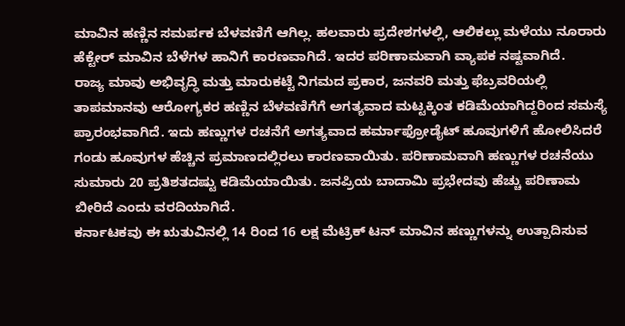ಮಾವಿನ ಹಣ್ಣಿನ ಸಮರ್ಪಕ ಬೆಳವಣಿಗೆ ಆಗಿಲ್ಲ. ಹಲವಾರು ಪ್ರದೇಶಗಳಲ್ಲಿ, ಆಲಿಕಲ್ಲು ಮಳೆಯು ನೂರಾರು ಹೆಕ್ಟೇರ್ ಮಾವಿನ ಬೆಳೆಗಳ ಹಾನಿಗೆ ಕಾರಣವಾಗಿದೆ. ಇದರ ಪರಿಣಾಮವಾಗಿ ವ್ಯಾಪಕ ನಷ್ಟವಾಗಿದೆ.
ರಾಜ್ಯ ಮಾವು ಅಭಿವೃದ್ಧಿ ಮತ್ತು ಮಾರುಕಟ್ಟೆ ನಿಗಮದ ಪ್ರಕಾರ, ಜನವರಿ ಮತ್ತು ಫೆಬ್ರವರಿಯಲ್ಲಿ ತಾಪಮಾನವು ಆರೋಗ್ಯಕರ ಹಣ್ಣಿನ ಬೆಳವಣಿಗೆಗೆ ಅಗತ್ಯವಾದ ಮಟ್ಟಕ್ಕಿಂತ ಕಡಿಮೆಯಾಗಿದ್ದರಿಂದ ಸಮಸ್ಯೆ ಪ್ರಾರಂಭವಾಗಿದೆ. ಇದು ಹಣ್ಣುಗಳ ರಚನೆಗೆ ಅಗತ್ಯವಾದ ಹರ್ಮಾಫ್ರೋಡೈಟ್ ಹೂವುಗಳಿಗೆ ಹೋಲಿಸಿದರೆ ಗಂಡು ಹೂವುಗಳ ಹೆಚ್ಚಿನ ಪ್ರಮಾಣದಲ್ಲಿರಲು ಕಾರಣವಾಯಿತು. ಪರಿಣಾಮವಾಗಿ ಹಣ್ಣುಗಳ ರಚನೆಯು ಸುಮಾರು 20 ಪ್ರತಿಶತದಷ್ಟು ಕಡಿಮೆಯಾಯಿತು. ಜನಪ್ರಿಯ ಬಾದಾಮಿ ಪ್ರಭೇದವು ಹೆಚ್ಚು ಪರಿಣಾಮ ಬೀರಿದೆ ಎಂದು ವರದಿಯಾಗಿದೆ.
ಕರ್ನಾಟಕವು ಈ ಋತುವಿನಲ್ಲಿ 14 ರಿಂದ 16 ಲಕ್ಷ ಮೆಟ್ರಿಕ್ ಟನ್ ಮಾವಿನ ಹಣ್ಣುಗಳನ್ನು ಉತ್ಪಾದಿಸುವ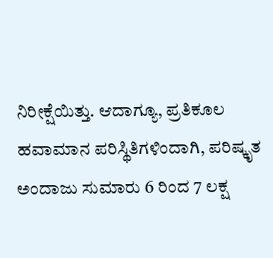ನಿರೀಕ್ಷೆಯಿತ್ತು. ಆದಾಗ್ಯೂ, ಪ್ರತಿಕೂಲ ಹವಾಮಾನ ಪರಿಸ್ಥಿತಿಗಳಿಂದಾಗಿ, ಪರಿಷ್ಕೃತ ಅಂದಾಜು ಸುಮಾರು 6 ರಿಂದ 7 ಲಕ್ಷ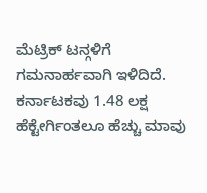ಮೆಟ್ರಿಕ್ ಟನ್ಗಳಿಗೆ ಗಮನಾರ್ಹವಾಗಿ ಇಳಿದಿದೆ. ಕರ್ನಾಟಕವು 1.48 ಲಕ್ಷ ಹೆಕ್ಟೇರ್ಗಿಂತಲೂ ಹೆಚ್ಚು ಮಾವು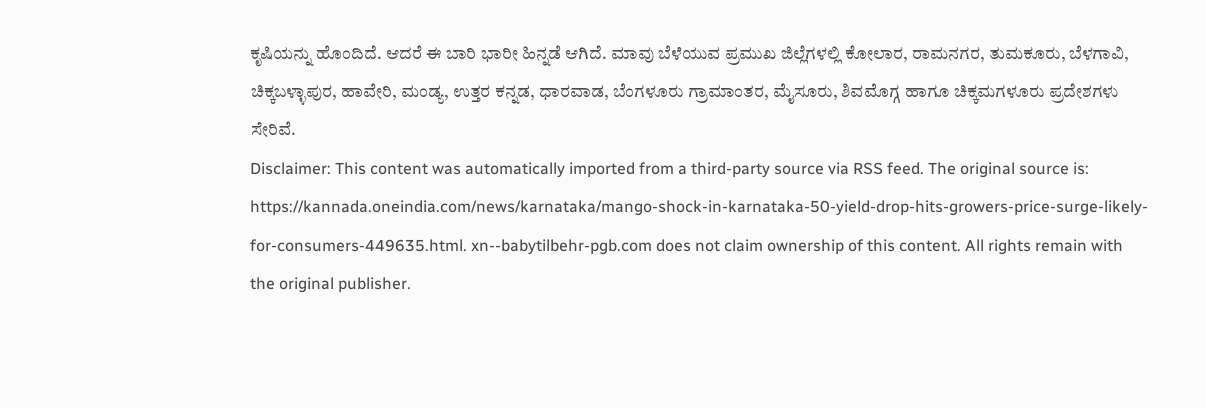ಕೃಷಿಯನ್ನು ಹೊಂದಿದೆ. ಆದರೆ ಈ ಬಾರಿ ಭಾರೀ ಹಿನ್ನಡೆ ಆಗಿದೆ. ಮಾವು ಬೆಳೆಯುವ ಪ್ರಮುಖ ಜಿಲ್ಲೆಗಳಲ್ಲಿ ಕೋಲಾರ, ರಾಮನಗರ, ತುಮಕೂರು, ಬೆಳಗಾವಿ, ಚಿಕ್ಕಬಳ್ಳಾಪುರ, ಹಾವೇರಿ, ಮಂಡ್ಯ, ಉತ್ತರ ಕನ್ನಡ, ಧಾರವಾಡ, ಬೆಂಗಳೂರು ಗ್ರಾಮಾಂತರ, ಮೈಸೂರು, ಶಿವಮೊಗ್ಗ ಹಾಗೂ ಚಿಕ್ಕಮಗಳೂರು ಪ್ರದೇಶಗಳು ಸೇರಿವೆ.
Disclaimer: This content was automatically imported from a third-party source via RSS feed. The original source is: https://kannada.oneindia.com/news/karnataka/mango-shock-in-karnataka-50-yield-drop-hits-growers-price-surge-likely-for-consumers-449635.html. xn--babytilbehr-pgb.com does not claim ownership of this content. All rights remain with the original publisher.